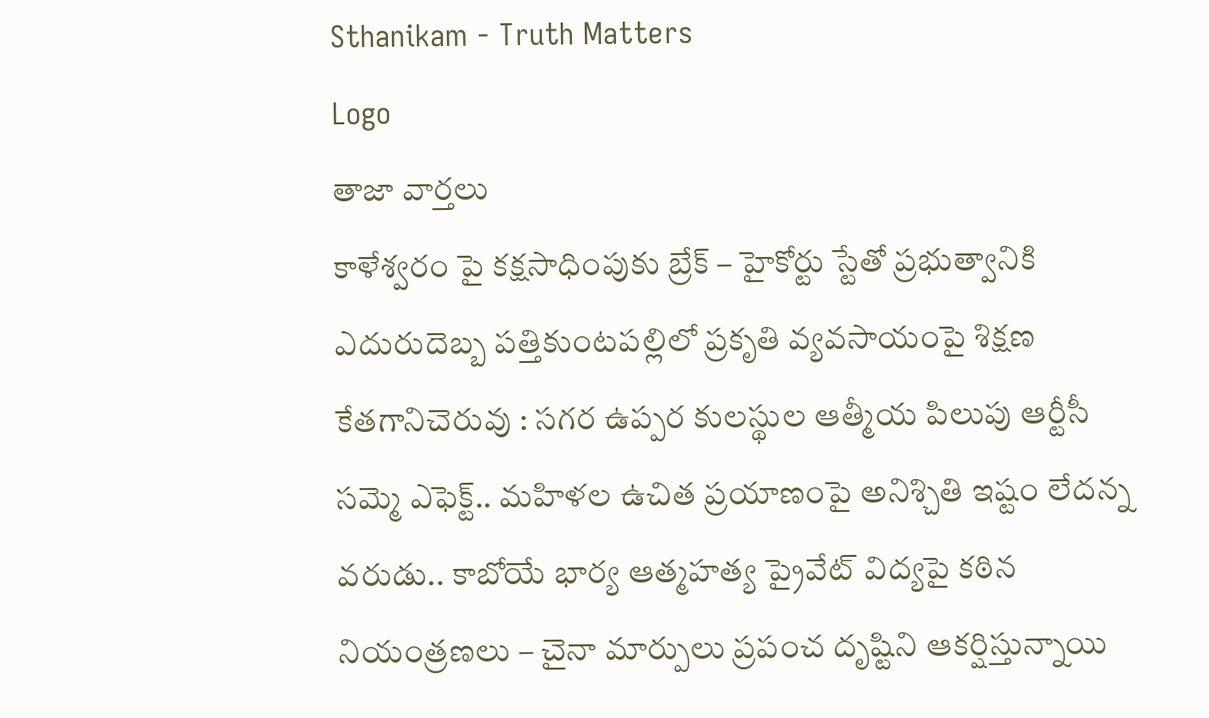Sthanikam - Truth Matters
Logo
తాజా వార్తలు
కాళేశ్వరం పై కక్షసాధింపుకు బ్రేక్ – హైకోర్టు స్టేతో ప్రభుత్వానికి ఎదురుదెబ్బ పత్తికుంటపల్లిలో ప్రకృతి వ్యవసాయంపై శిక్షణ కేతగానిచెరువు : సగర ఉప్పర కులస్థుల ఆత్మీయ పిలుపు ఆర్టీసీ సమ్మె ఎఫెక్ట్.. మహిళల ఉచిత ప్రయాణంపై అనిశ్చితి ఇష్టం లేదన్న వరుడు.. కాబోయే భార్య ఆత్మహత్య ప్రైవేట్ విద్యపై కఠిన నియంత్రణలు – చైనా మార్పులు ప్రపంచ దృష్టిని ఆకర్షిస్తున్నాయి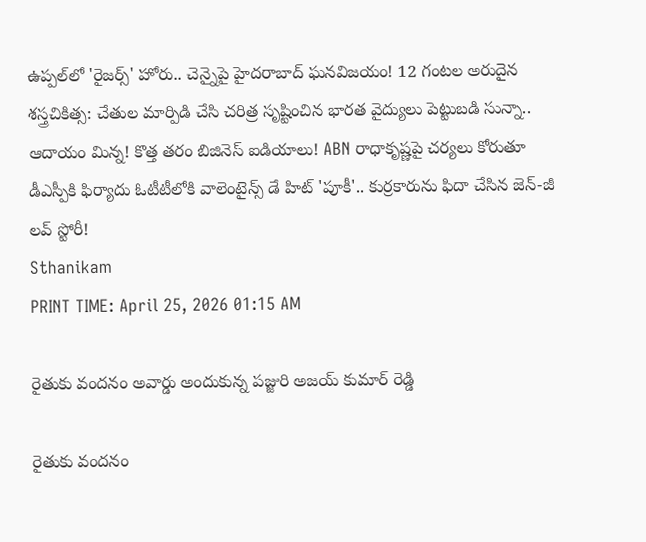ఉప్పల్‌లో 'రైజర్స్' హోరు.. చెన్నైపై హైదరాబాద్ ఘనవిజయం! 12 గంటల అరుదైన శస్త్రచికిత్స: చేతుల మార్పిడి చేసి చరిత్ర సృష్టించిన భారత వైద్యులు పెట్టుబడి సున్నా.. ఆదాయం మిన్న! కొత్త తరం బిజినెస్ ఐడియాలు! ABN రాధాకృష్ణపై చర్యలు కోరుతూ డీఎస్పీకి ఫిర్యాదు ఓటీటీలోకి వాలెంటైన్స్ డే హిట్ 'పూకీ'.. కుర్రకారును ఫిదా చేసిన జెన్-జీ లవ్ స్టోరీ!
Sthanikam
PRINT TIME: April 25, 2026 01:15 AM

రైతుకు వందనం అవార్డు అందుకున్న పజ్జురి అజయ్ కుమార్ రెడ్డి

రైతుకు వందనం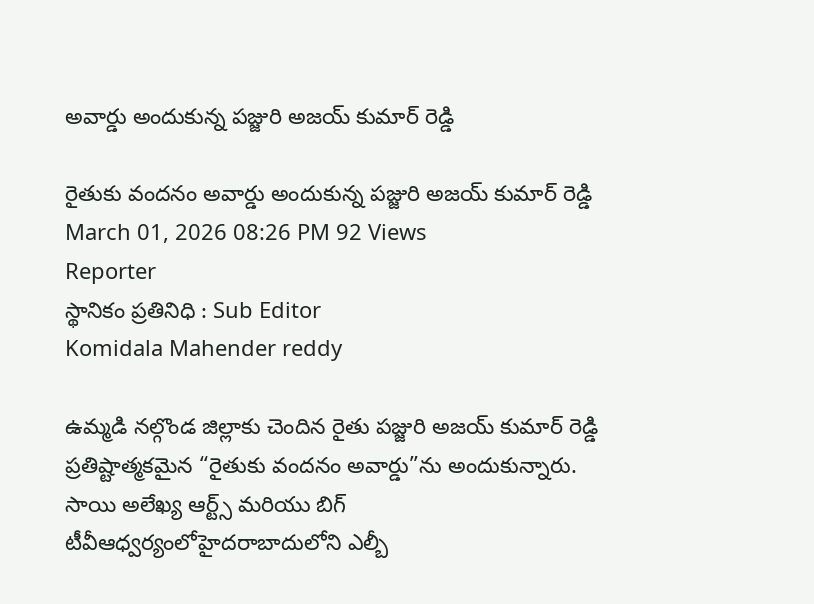అవార్డు అందుకున్న పజ్జురి అజయ్ కుమార్ రెడ్డి

రైతుకు వందనం అవార్డు అందుకున్న పజ్జురి అజయ్ కుమార్ రెడ్డి
March 01, 2026 08:26 PM 92 Views
Reporter
స్థానికం ప్రతినిధి : Sub Editor
Komidala Mahender reddy

ఉమ్మడి నల్గొండ జిల్లాకు చెందిన రైతు పజ్జురి అజయ్ కుమార్ రెడ్డి ప్రతిష్టాత్మకమైన “రైతుకు వందనం అవార్డు”ను అందుకున్నారు. సాయి అలేఖ్య ఆర్ట్స్ మరియు బిగ్ టీవీఆధ్వర్యంలోహైదరాబాదులోని ఎల్బీ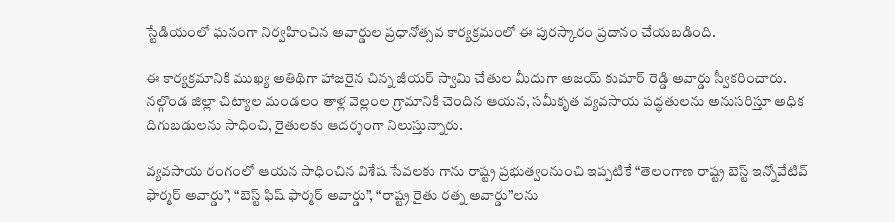స్టేడియంలో ఘనంగా నిర్వహించిన అవార్డుల ప్రధానోత్సవ కార్యక్రమంలో ఈ పురస్కారం ప్రదానం చేయబడింది.

ఈ కార్యక్రమానికి ముఖ్య అతిథిగా హాజరైన చిన్న జీయర్ స్వామి చేతుల మీదుగా అజయ్ కుమార్ రెడ్డి అవార్డు స్వీకరించారు. నల్గొండ జిల్లా చిట్యాల మండలం తాళ్ల వెల్లంల గ్రామానికి చెందిన ఆయన, సమీకృత వ్యవసాయ పద్ధతులను అనుసరిస్తూ అధిక దిగుబడులను సాధించి, రైతులకు ఆదర్శంగా నిలుస్తున్నారు.

వ్యవసాయ రంగంలో ఆయన సాధించిన విశేష సేవలకు గాను రాష్ట్ర ప్రభుత్వంనుంచి ఇప్పటికే “తెలంగాణ రాష్ట్ర బెస్ట్ ఇన్నోవేటివ్ ఫార్మర్ అవార్డు”, “బెస్ట్ ఫిష్ ఫార్మర్ అవార్డు”, “రాష్ట్ర రైతు రత్న అవార్డు”లను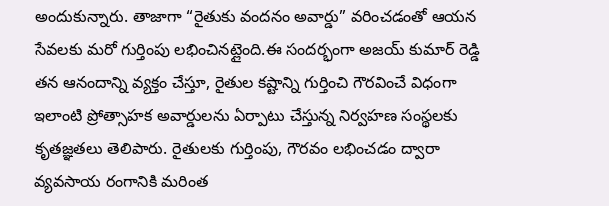అందుకున్నారు. తాజాగా “రైతుకు వందనం అవార్డు” వరించడంతో ఆయన సేవలకు మరో గుర్తింపు లభించినట్లైంది.ఈ సందర్భంగా అజయ్ కుమార్ రెడ్డి తన ఆనందాన్ని వ్యక్తం చేస్తూ, రైతుల కష్టాన్ని గుర్తించి గౌరవించే విధంగా ఇలాంటి ప్రోత్సాహక అవార్డులను ఏర్పాటు చేస్తున్న నిర్వహణ సంస్థలకు కృతజ్ఞతలు తెలిపారు. రైతులకు గుర్తింపు, గౌరవం లభించడం ద్వారా వ్యవసాయ రంగానికి మరింత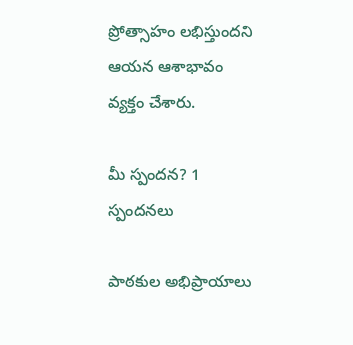ప్రోత్సాహం లభిస్తుందని ఆయన ఆశాభావం వ్యక్తం చేశారు.

మీ స్పందన? 1 స్పందనలు

పాఠకుల అభిప్రాయాలు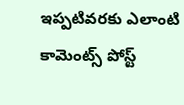ఇప్పటివరకు ఎలాంటి కామెంట్స్ పోస్ట్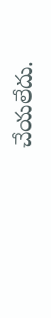చేయలేదు.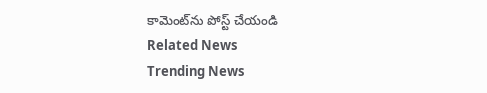కామెంట్‌ను పోస్ట్ చేయండి
Related News
Trending News